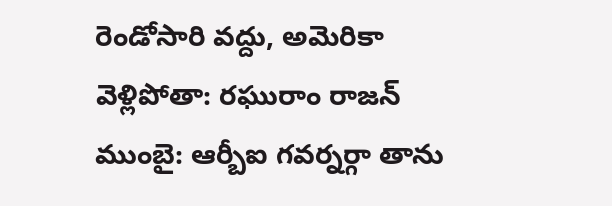రెండోసారి వద్దు, అమెరికా వెళ్లిపోతా: రఘురాం రాజన్
ముంబై: ఆర్బీఐ గవర్నర్గా తాను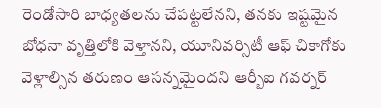రెండోసారి బాధ్యతలను చేపట్టలేనని, తనకు ఇష్టమైన బోధనా వృత్తిలోకి వెళ్తానని, యూనివర్సిటీ ఆఫ్ చికాగోకు వెళ్లాల్సిన తరుణం ఆసన్నమైందని ఆర్బీఐ గవర్నర్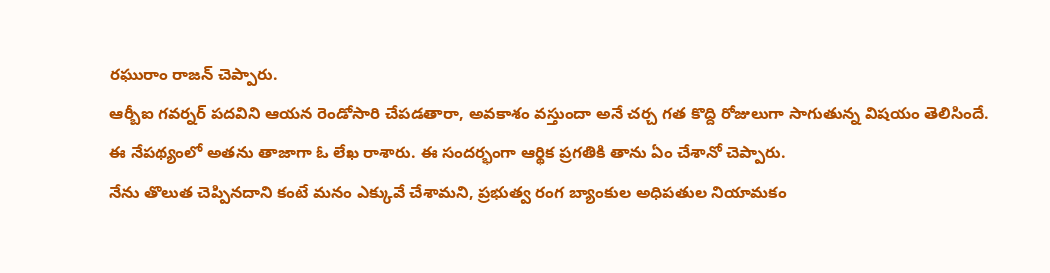రఘురాం రాజన్ చెప్పారు.
ఆర్బీఐ గవర్నర్ పదవిని ఆయన రెండోసారి చేపడతారా, అవకాశం వస్తుందా అనే చర్చ గత కొద్ది రోజులుగా సాగుతున్న విషయం తెలిసిందే. ఈ నేపథ్యంలో అతను తాజాగా ఓ లేఖ రాశారు. ఈ సందర్భంగా ఆర్థిక ప్రగతికి తాను ఏం చేశానో చెప్పారు.
నేను తొలుత చెప్పినదాని కంటే మనం ఎక్కువే చేశామని, ప్రభుత్వ రంగ బ్యాంకుల అధిపతుల నియామకం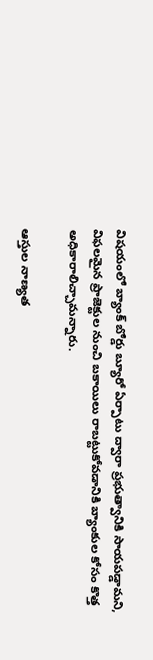విషయంలో బ్యాంక్ బోర్డు బ్యూరో ఏర్పాటు ద్వారా ప్రభుత్వానికి సాయపడ్డామని, విఫలమైన ప్రాజెక్టుల నుంచి బకాయిలు రాబట్టుకోవడానికి బ్యాంకుల కోసం కొత్త అధికారాలిచ్చామన్నారు.

ఆస్తుల నాణ్యత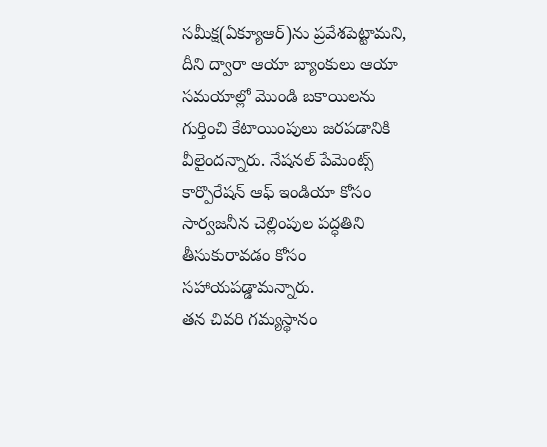సమీక్ష(ఏక్యూఆర్)ను ప్రవేశపెట్టామని, దీని ద్వారా ఆయా బ్యాంకులు ఆయా సమయాల్లో మొండి బకాయిలను గుర్తించి కేటాయింపులు జరపడానికి వీలైందన్నారు. నేషనల్ పేమెంట్స్ కార్పొరేషన్ ఆఫ్ ఇండియా కోసం సార్వజనీన చెల్లింపుల పద్ధతిని తీసుకురావడం కోసం సహాయపడ్డామన్నారు.
తన చివరి గమ్యస్థానం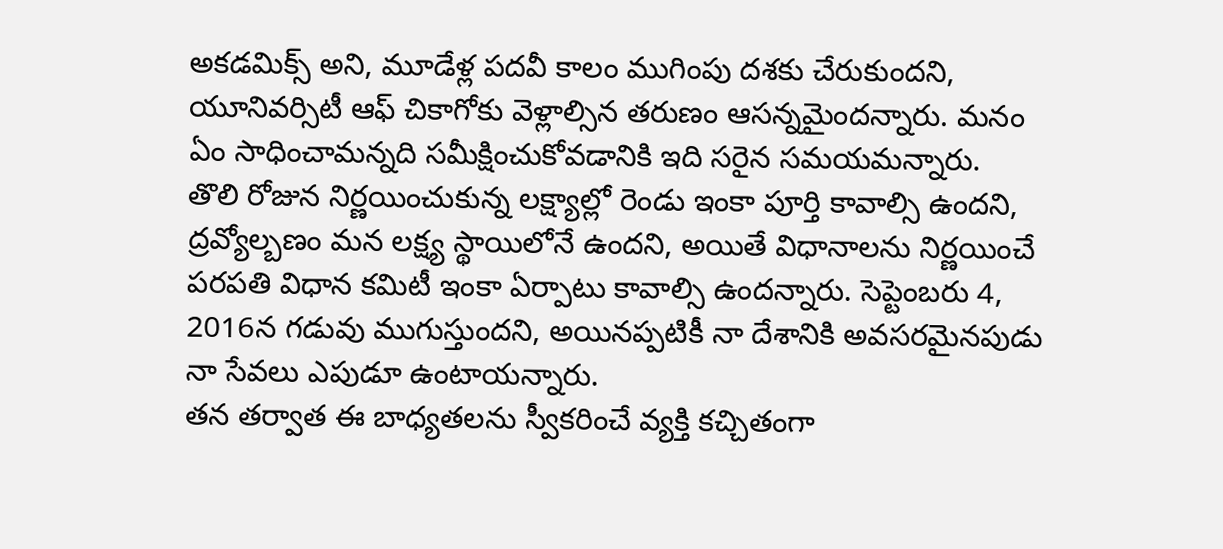అకడమిక్స్ అని, మూడేళ్ల పదవీ కాలం ముగింపు దశకు చేరుకుందని, యూనివర్సిటీ ఆఫ్ చికాగోకు వెళ్లాల్సిన తరుణం ఆసన్నమైందన్నారు. మనం ఏం సాధించామన్నది సమీక్షించుకోవడానికి ఇది సరైన సమయమన్నారు.
తొలి రోజున నిర్ణయించుకున్న లక్ష్యాల్లో రెండు ఇంకా పూర్తి కావాల్సి ఉందని, ద్రవ్యోల్బణం మన లక్ష్య స్థాయిలోనే ఉందని, అయితే విధానాలను నిర్ణయించే పరపతి విధాన కమిటీ ఇంకా ఏర్పాటు కావాల్సి ఉందన్నారు. సెప్టెంబరు 4, 2016న గడువు ముగుస్తుందని, అయినప్పటికీ నా దేశానికి అవసరమైనపుడు నా సేవలు ఎపుడూ ఉంటాయన్నారు.
తన తర్వాత ఈ బాధ్యతలను స్వీకరించే వ్యక్తి కచ్చితంగా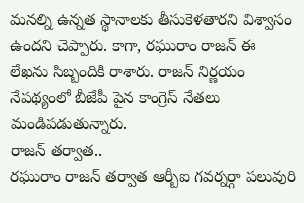మనల్ని ఉన్నత స్థానాలకు తీసుకెళతారని విశ్వాసం ఉందని చెప్పారు. కాగా, రఘురాం రాజన్ ఈ లేఖను సిబ్బందికి రాశారు. రాజన్ నిర్ణయం నేపథ్యంలో బీజేపీ పైన కాంగ్రెస్ నేతలు మండిపడుతున్నారు.
రాజన్ తర్వాత..
రఘురాం రాజన్ తర్వాత ఆర్బీఐ గవర్నర్గా పలువురి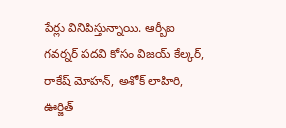పేర్లు వినిపిస్తున్నాయి. ఆర్బీఐ గవర్నర్ పదవి కోసం విజయ్ కేల్కర్, రాకేష్ మోహన్, అశోక్ లాహిరి, ఊర్జిత్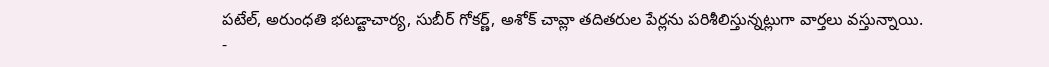పటేల్, అరుంధతి భటడ్టాచార్య, సుబీర్ గోకర్ణ్, అశోక్ చావ్లా తదితరుల పేర్లను పరిశీలిస్తున్నట్లుగా వార్తలు వస్తున్నాయి.
-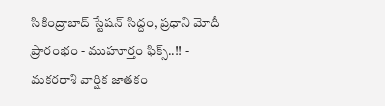సికింద్రాబాద్ స్టేషన్ సిద్దం, ప్రధాని మోదీ ప్రారంభం - ముహూర్తం ఫిక్స్..!! -
మకరరాశి వార్షిక జాతకం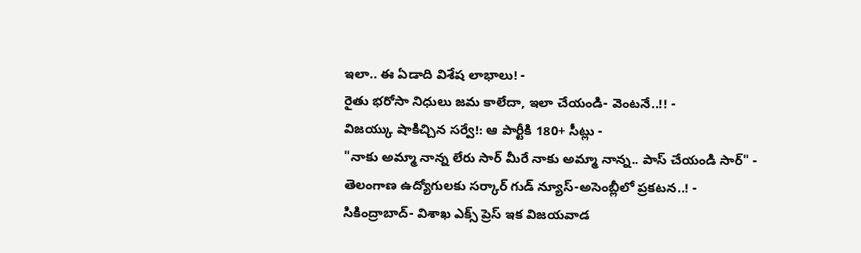ఇలా.. ఈ ఏడాది విశేష లాభాలు! -
రైతు భరోసా నిధులు జమ కాలేదా, ఇలా చేయండి- వెంటనే..!! -
విజయ్కు షాకిచ్చిన సర్వే!: ఆ పార్టీకి 180+ సీట్లు -
"నాకు అమ్మా నాన్న లేరు సార్ మీరే నాకు అమ్మా నాన్న.. పాస్ చేయండి సార్" -
తెలంగాణ ఉద్యోగులకు సర్కార్ గుడ్ న్యూస్-అసెంబ్లీలో ప్రకటన..! -
సికింద్రాబాద్- విశాఖ ఎక్స్ ప్రెస్ ఇక విజయవాడ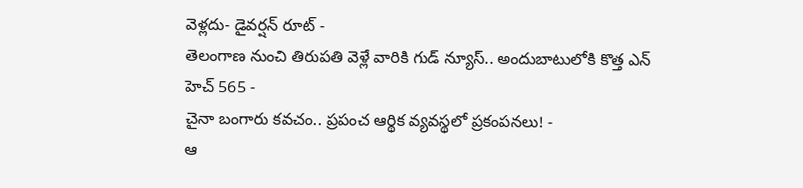వెళ్లదు- డైవర్షన్ రూట్ -
తెలంగాణ నుంచి తిరుపతి వెళ్లే వారికి గుడ్ న్యూస్.. అందుబాటులోకి కొత్త ఎన్ హెచ్ 565 -
చైనా బంగారు కవచం.. ప్రపంచ ఆర్థిక వ్యవస్థలో ప్రకంపనలు! -
ఆ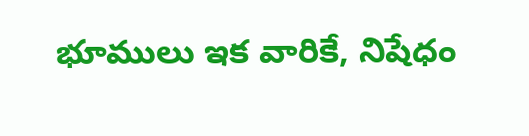భూములు ఇక వారికే, నిషేధం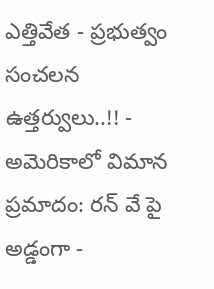ఎత్తివేత - ప్రభుత్వం సంచలన ఉత్తర్వులు..!! -
అమెరికాలో విమాన ప్రమాదం: రన్ వే పై అడ్డంగా -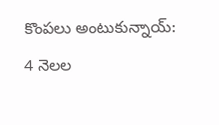కొంపలు అంటుకున్నాయ్: 4 నెలల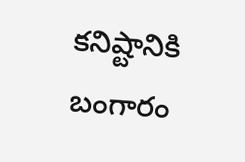కనిష్టానికి బంగారం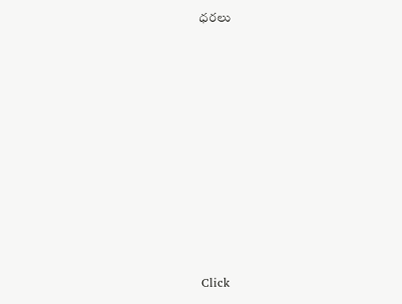ధరలు












Click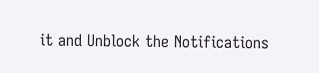it and Unblock the Notifications